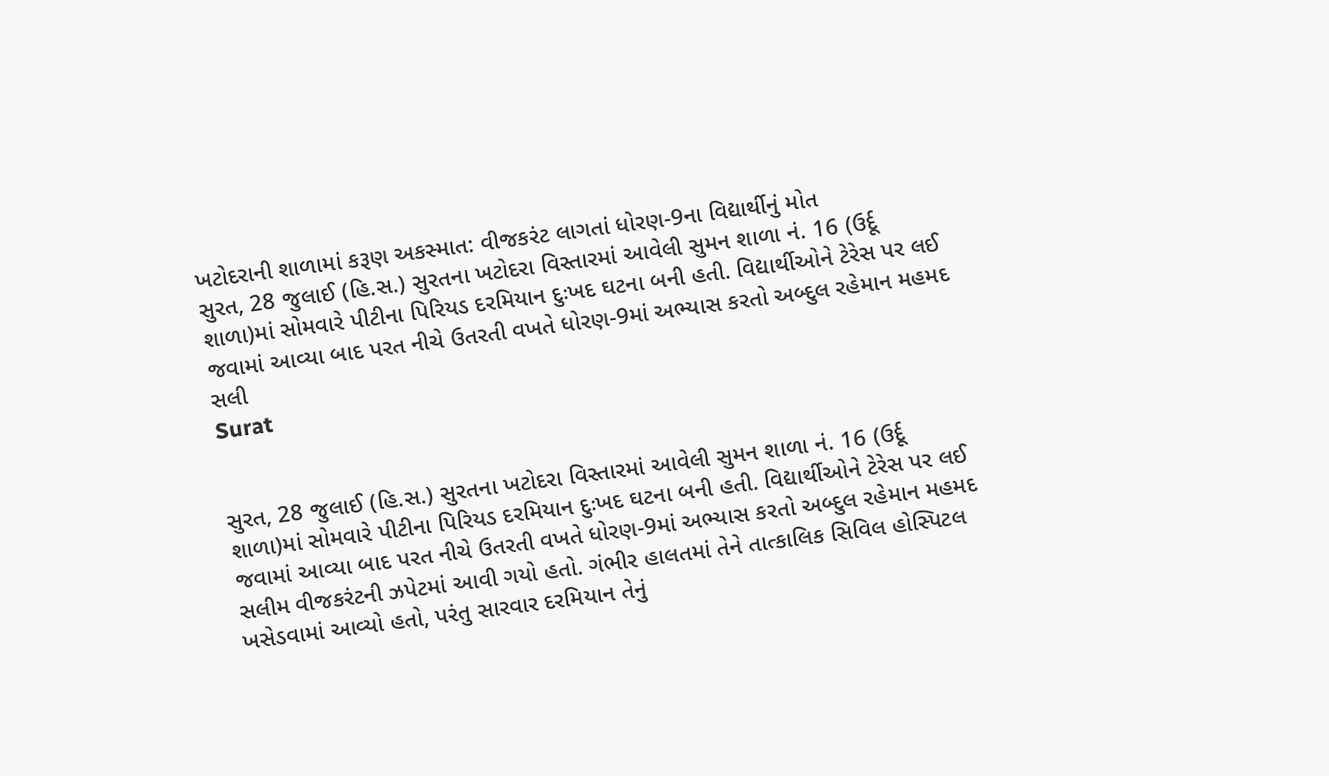ખટોદરાની શાળામાં કરૂણ અકસ્માત: વીજકરંટ લાગતાં ધોરણ-9ના વિદ્યાર્થીનું મોત
સુરત, 28 જુલાઈ (હિ.સ.) સુરતના ખટોદરા વિસ્તારમાં આવેલી સુમન શાળા નં. 16 (ઉર્દૂ શાળા)માં સોમવારે પીટીના પિરિયડ દરમિયાન દુઃખદ ઘટના બની હતી. વિદ્યાર્થીઓને ટેરેસ પર લઈ જવામાં આવ્યા બાદ પરત નીચે ઉતરતી વખતે ધોરણ-9માં અભ્યાસ કરતો અબ્દુલ રહેમાન મહમદ સલી
Surat


સુરત, 28 જુલાઈ (હિ.સ.) સુરતના ખટોદરા વિસ્તારમાં આવેલી સુમન શાળા નં. 16 (ઉર્દૂ શાળા)માં સોમવારે પીટીના પિરિયડ દરમિયાન દુઃખદ ઘટના બની હતી. વિદ્યાર્થીઓને ટેરેસ પર લઈ જવામાં આવ્યા બાદ પરત નીચે ઉતરતી વખતે ધોરણ-9માં અભ્યાસ કરતો અબ્દુલ રહેમાન મહમદ સલીમ વીજકરંટની ઝપેટમાં આવી ગયો હતો. ગંભીર હાલતમાં તેને તાત્કાલિક સિવિલ હોસ્પિટલ ખસેડવામાં આવ્યો હતો, પરંતુ સારવાર દરમિયાન તેનું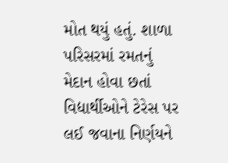મોત થયું હતું. શાળા પરિસરમાં રમતનું મેદાન હોવા છતાં વિદ્યાર્થીઓને ટેરેસ પર લઈ જવાના નિર્ણયને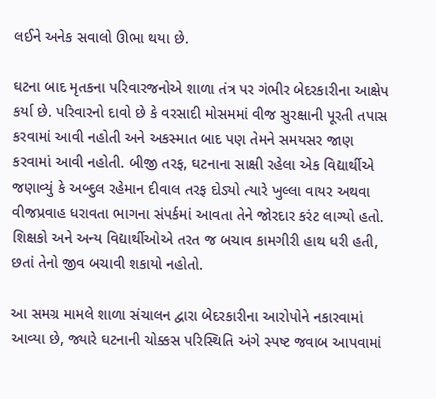લઈને અનેક સવાલો ઊભા થયા છે.

ઘટના બાદ મૃતકના પરિવારજનોએ શાળા તંત્ર પર ગંભીર બેદરકારીના આક્ષેપ કર્યા છે. પરિવારનો દાવો છે કે વરસાદી મોસમમાં વીજ સુરક્ષાની પૂરતી તપાસ કરવામાં આવી નહોતી અને અકસ્માત બાદ પણ તેમને સમયસર જાણ કરવામાં આવી નહોતી. બીજી તરફ, ઘટનાના સાક્ષી રહેલા એક વિદ્યાર્થીએ જણાવ્યું કે અબ્દુલ રહેમાન દીવાલ તરફ દોડ્યો ત્યારે ખુલ્લા વાયર અથવા વીજપ્રવાહ ધરાવતા ભાગના સંપર્કમાં આવતા તેને જોરદાર કરંટ લાગ્યો હતો. શિક્ષકો અને અન્ય વિદ્યાર્થીઓએ તરત જ બચાવ કામગીરી હાથ ધરી હતી, છતાં તેનો જીવ બચાવી શકાયો નહોતો.

આ સમગ્ર મામલે શાળા સંચાલન દ્વારા બેદરકારીના આરોપોને નકારવામાં આવ્યા છે, જ્યારે ઘટનાની ચોક્કસ પરિસ્થિતિ અંગે સ્પષ્ટ જવાબ આપવામાં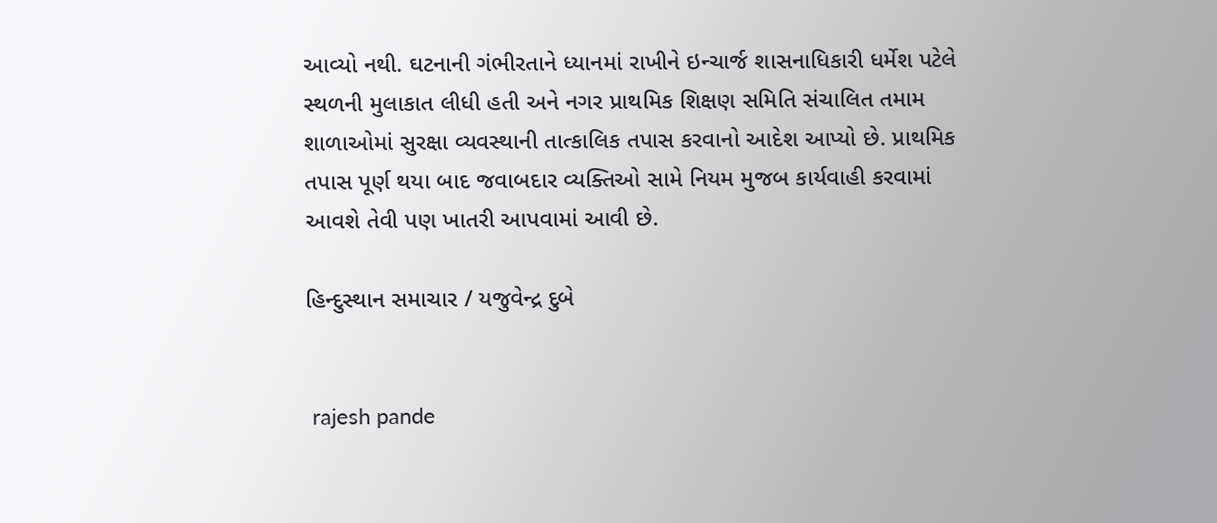આવ્યો નથી. ઘટનાની ગંભીરતાને ધ્યાનમાં રાખીને ઇન્ચાર્જ શાસનાધિકારી ધર્મેશ પટેલે સ્થળની મુલાકાત લીધી હતી અને નગર પ્રાથમિક શિક્ષણ સમિતિ સંચાલિત તમામ શાળાઓમાં સુરક્ષા વ્યવસ્થાની તાત્કાલિક તપાસ કરવાનો આદેશ આપ્યો છે. પ્રાથમિક તપાસ પૂર્ણ થયા બાદ જવાબદાર વ્યક્તિઓ સામે નિયમ મુજબ કાર્યવાહી કરવામાં આવશે તેવી પણ ખાતરી આપવામાં આવી છે.

હિન્દુસ્થાન સમાચાર / યજુવેન્દ્ર દુબે


 rajesh pande